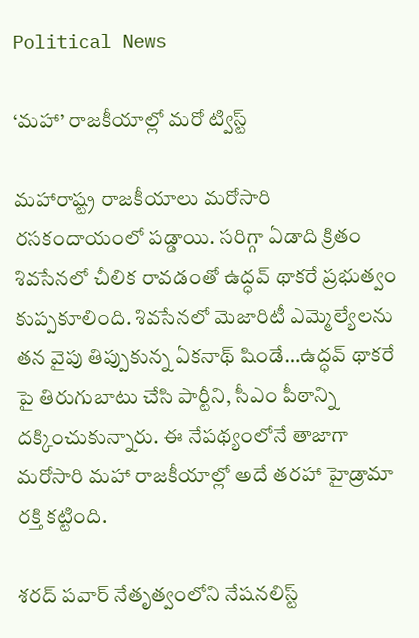Political News

‘మహా’ రాజకీయాల్లో మరో ట్విస్ట్

మహారాష్ట్ర రాజకీయాలు మరోసారి రసకందాయంలో పడ్డాయి. సరిగ్గా ఏడాది క్రితం శివసేనలో చీలిక రావడంతో ఉద్ధవ్ థాకరే ప్రభుత్వం కుప్పకూలింది. శివసేనలో మెజారిటీ ఎమ్మెల్యేలను తన వైపు తిప్పుకున్న ఏకనాథ్ షిండే…ఉద్ధవ్ థాకరే పై తిరుగుబాటు చేసి పార్టీని, సీఎం పీఠాన్ని దక్కించుకున్నారు. ఈ నేపథ్యంలోనే తాజాగా మరోసారి మహా రాజకీయాల్లో అదే తరహా హైడ్రామా రక్తి కట్టింది.

శరద్ పవార్ నేతృత్వంలోని నేషనలిస్ట్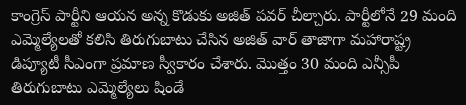కాంగ్రెస్ పార్టీని ఆయన అన్న కొడుకు అజిత్ పవర్ చీల్చారు. పార్టీలోనే 29 మంది ఎమ్మెల్యేలతో కలిసి తిరుగుబాటు చేసిన అజిత్ వార్ తాజాగా మహారాష్ట్ర డిప్యూటీ సీఎంగా ప్రమాణ స్వీకారం చేశారు. మొత్తం 30 మంది ఎన్సీపీ తిరుగుబాటు ఎమ్మెల్యేలు షిండే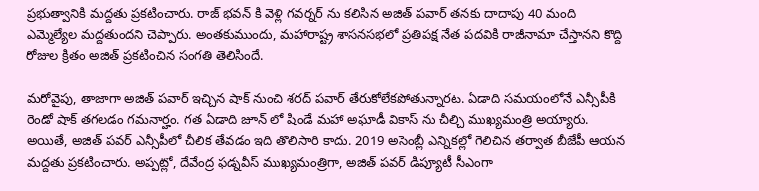ప్రభుత్వానికి మద్దతు ప్రకటించారు. రాజ్ భవన్ కి వెళ్లి గవర్నర్ ను కలిసిన అజిత్ పవార్ తనకు దాదాపు 40 మంది ఎమ్మెల్యేల మద్దతుందని చెప్పారు. అంతకుముందు, మహారాష్ట్ర శాసనసభలో ప్రతిపక్ష నేత పదవికి రాజీనామా చేస్తానని కొద్ది రోజుల క్రితం అజిత్ ప్రకటించిన సంగతి తెలిసిందే.

మరోవైపు, తాజాగా అజిత్ పవార్ ఇచ్చిన షాక్ నుంచి శరద్ పవార్ తేరుకోలేకపోతున్నారట. ఏడాది సమయంలోనే ఎన్సీపీకి రెండో షాక్ తగలడం గమనార్హం. గత ఏడాది జూన్ లో షిండే మహా అఘాడీ వికాస్ ను చీల్చి ముఖ్యమంత్రి అయ్యారు. అయితే, అజిత్ పవర్ ఎన్సీపీలో చీలిక తేవడం ఇది తొలిసారి కాదు. 2019 అసెంబ్లీ ఎన్నికల్లో గెలిచిన తర్వాత బీజేపీ ఆయన మద్దతు ప్రకటించారు. అప్పట్లో, దేవేంద్ర ఫడ్నవీస్ ముఖ్యమంత్రిగా, అజిత్ పవర్ డిప్యూటీ సీఎంగా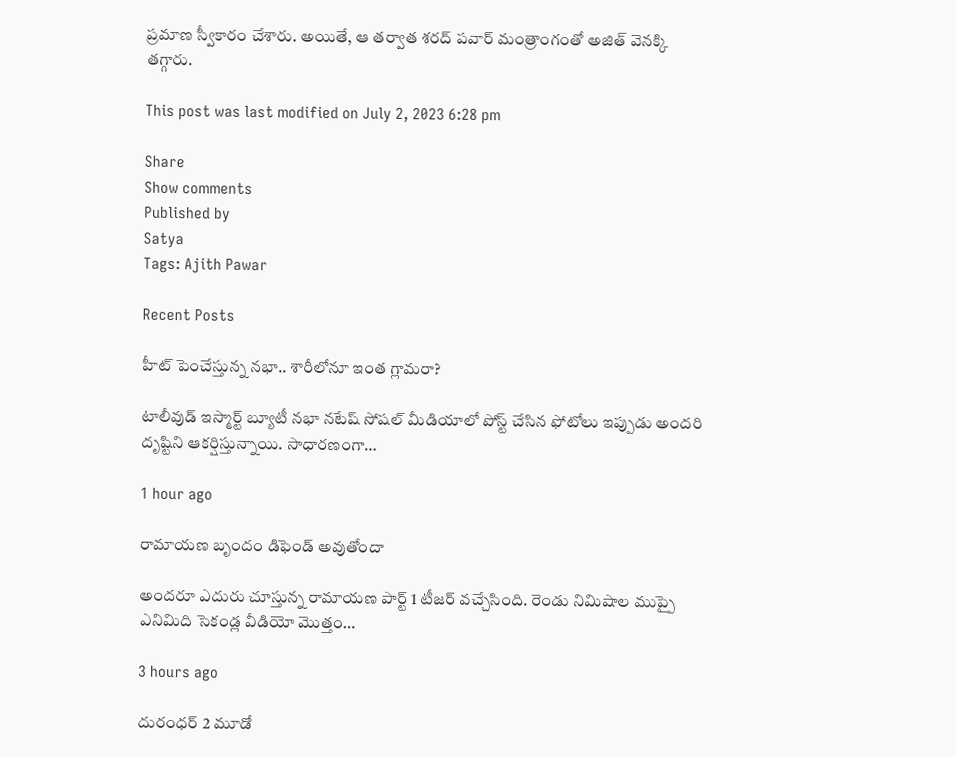ప్రమాణ స్వీకారం చేశారు. అయితే, ఆ తర్వాత శరద్ పవార్ మంత్రాంగంతో అజిత్ వెనక్కి తగ్గారు.

This post was last modified on July 2, 2023 6:28 pm

Share
Show comments
Published by
Satya
Tags: Ajith Pawar

Recent Posts

హీట్ పెంచేస్తున్న నభా.. శారీలోనూ ఇంత గ్లామరా?

టాలీవుడ్ ఇస్మార్ట్ బ్యూటీ నభా నటేష్ సోషల్ మీడియాలో పోస్ట్ చేసిన ఫోటోలు ఇప్పుడు అందరి దృష్టిని ఆకర్షిస్తున్నాయి. సాధారణంగా…

1 hour ago

రామాయణ బృందం డిఫెండ్ అవుతోందా

అందరూ ఎదురు చూస్తున్న రామాయణ పార్ట్ 1 టీజర్ వచ్చేసింది. రెండు నిమిషాల ముప్పై ఎనిమిది సెకండ్ల వీడియో మొత్తం…

3 hours ago

దురంధర్ 2 మూడో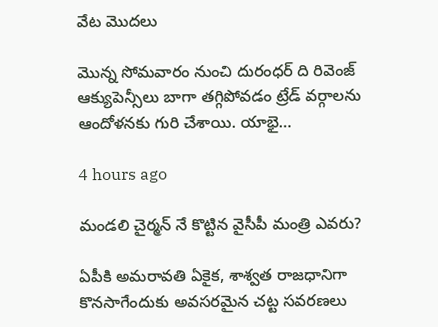వేట మొదలు

మొన్న సోమవారం నుంచి దురంధర్ ది రివెంజ్ ఆక్యుపెన్సీలు బాగా తగ్గిపోవడం ట్రేడ్ వర్గాలను ఆందోళనకు గురి చేశాయి. యాభై…

4 hours ago

మండలి చైర్మన్ నే కొట్టిన వైసీపీ మంత్రి ఎవరు?

ఏపీకి అమరావతి ఏకైక, శాశ్వత రాజధానిగా కొనసాగేందుకు అవసరమైన చట్ట సవరణలు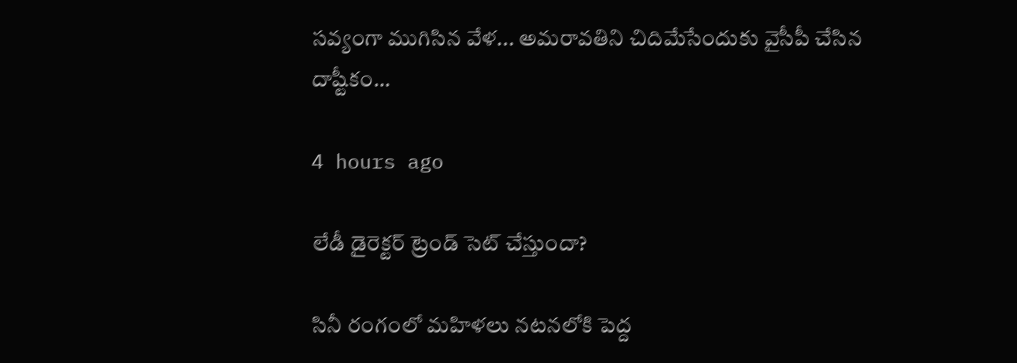సవ్యంగా ముగిసిన వేళ... అమరావతిని చిదిమేసేందుకు వైసీపీ చేసిన దాష్టీకం…

4 hours ago

లేడీ డైరెక్టర్ ట్రెండ్ సెట్ చేస్తుందా?

సినీ రంగంలో మహిళలు నటనలోకి పెద్ద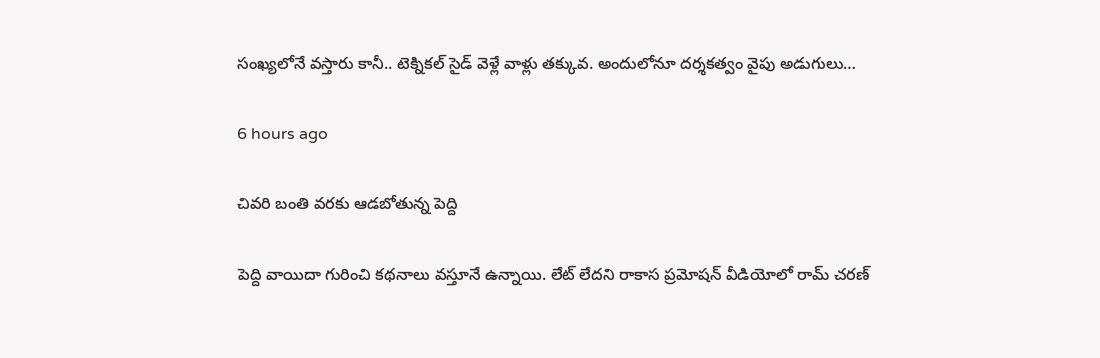సంఖ్యలోనే వస్తారు కానీ.. టెక్నికల్ సైడ్ వెళ్లే వాళ్లు తక్కువ. అందులోనూ దర్శకత్వం వైపు అడుగులు…

6 hours ago

చివరి బంతి వరకు ఆడబోతున్న పెద్ది

పెద్ది వాయిదా గురించి కథనాలు వస్తూనే ఉన్నాయి. లేట్ లేదని రాకాస ప్రమోషన్ వీడియోలో రామ్ చరణ్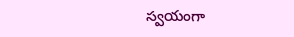స్వయంగా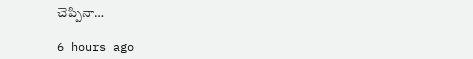చెప్పినా…

6 hours ago